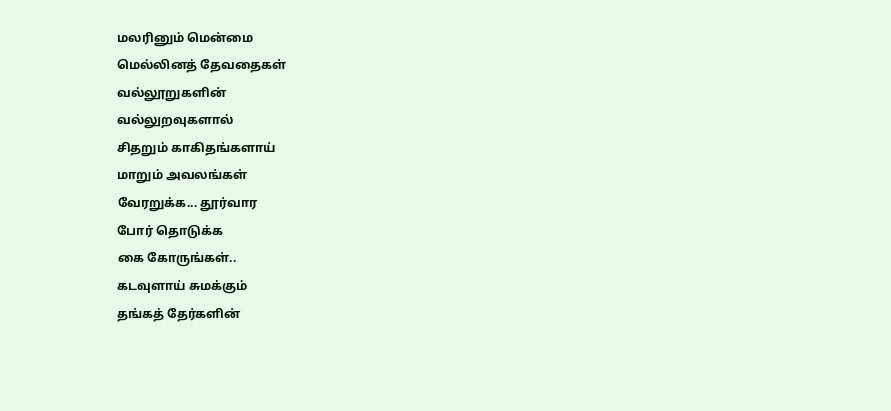மலரினும் மென்மை
மெல்லினத் தேவதைகள்
வல்லூறுகளின்
வல்லுறவுகளால்
சிதறும் காகிதங்களாய்
மாறும் அவலங்கள்
வேரறுக்க... தூர்வார
போர் தொடுக்க
கை கோருங்கள்..
கடவுளாய் சுமக்கும்
தங்கத் தேர்களின்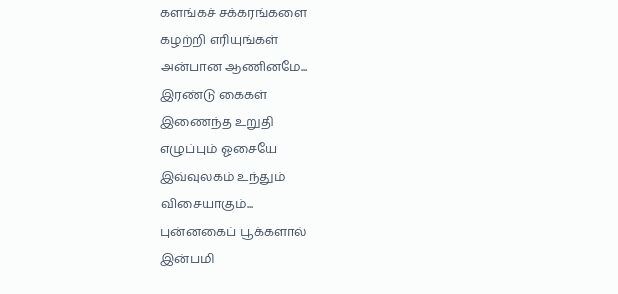களங்கச் சக்கரங்களை
கழற்றி எரியுங்கள்
அன்பான ஆணினமே...
இரண்டு கைகள்
இணைந்த உறுதி
எழுப்பும் ஓசையே
இவ்வுலகம் உந்தும்
விசையாகும்...
புன்னகைப் பூக்களால்
இன்பமி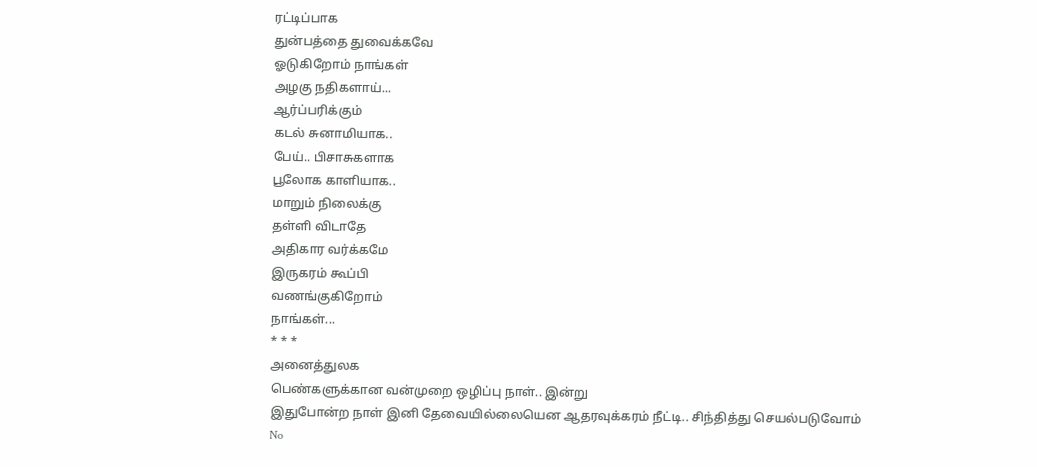ரட்டிப்பாக
துன்பத்தை துவைக்கவே
ஓடுகிறோம் நாங்கள்
அழகு நதிகளாய்...
ஆர்ப்பரிக்கும்
கடல் சுனாமியாக..
பேய்.. பிசாசுகளாக
பூலோக காளியாக..
மாறும் நிலைக்கு
தள்ளி விடாதே
அதிகார வர்க்கமே
இருகரம் கூப்பி
வணங்குகிறோம்
நாங்கள்...
* * *
அனைத்துலக
பெண்களுக்கான வன்முறை ஒழிப்பு நாள்.. இன்று
இதுபோன்ற நாள் இனி தேவையில்லையென ஆதரவுக்கரம் நீட்டி.. சிந்தித்து செயல்படுவோம்
No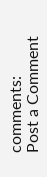comments:
Post a Comment